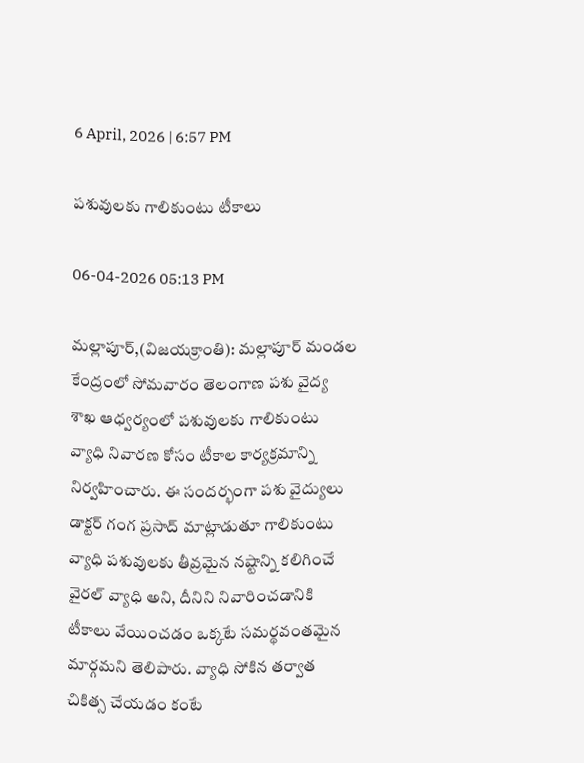6 April, 2026 | 6:57 PM

పశువులకు గాలికుంటు టీకాలు

06-04-2026 05:13 PM

మల్లాపూర్,(విజయక్రాంతి): మల్లాపూర్ మండల కేంద్రంలో సోమవారం తెలంగాణ పశు వైద్య శాఖ ఆధ్వర్యంలో పశువులకు గాలికుంటు వ్యాధి నివారణ కోసం టీకాల కార్యక్రమాన్ని నిర్వహించారు. ఈ సందర్భంగా పశు వైద్యులు డాక్టర్ గంగ ప్రసాద్ మాట్లాడుతూ గాలికుంటు వ్యాధి పశువులకు తీవ్రమైన నష్టాన్ని కలిగించే వైరల్ వ్యాధి అని, దీనిని నివారించడానికి టీకాలు వేయించడం ఒక్కటే సమర్థవంతమైన మార్గమని తెలిపారు. వ్యాధి సోకిన తర్వాత చికిత్స చేయడం కంటే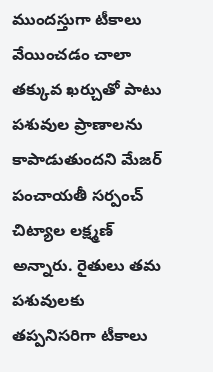ముందస్తుగా టీకాలు వేయించడం చాలా తక్కువ ఖర్చుతో పాటు పశువుల ప్రాణాలను కాపాడుతుందని మేజర్ పంచాయతీ సర్పంచ్ చిట్యాల లక్ష్మణ్ అన్నారు. రైతులు తమ పశువులకు తప్పనిసరిగా టీకాలు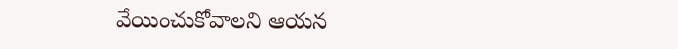వేయించుకోవాలని ఆయన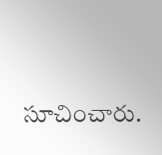సూచించారు.